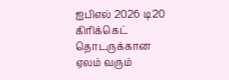ஐபிஎல் 2026 டி20 கிரிக்கெட் தொடருக்கான ஏலம் வரும்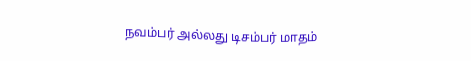நவம்பர் அல்லது டிசம்பர் மாதம்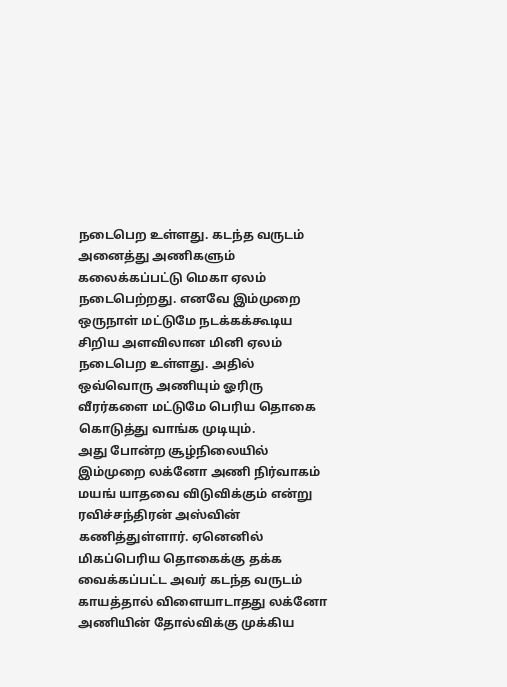நடைபெற உள்ளது. கடந்த வருடம் அனைத்து அணிகளும் கலைக்கப்பட்டு மெகா ஏலம் நடைபெற்றது. எனவே இம்முறை ஒருநாள் மட்டுமே நடக்கக்கூடிய சிறிய அளவிலான மினி ஏலம் நடைபெற உள்ளது. அதில் ஒவ்வொரு அணியும் ஓரிரு வீரர்களை மட்டுமே பெரிய தொகை கொடுத்து வாங்க முடியும்.
அது போன்ற சூழ்நிலையில் இம்முறை லக்னோ அணி நிர்வாகம் மயங் யாதவை விடுவிக்கும் என்று ரவிச்சந்திரன் அஸ்வின் கணித்துள்ளார். ஏனெனில் மிகப்பெரிய தொகைக்கு தக்க வைக்கப்பட்ட அவர் கடந்த வருடம் காயத்தால் விளையாடாதது லக்னோ அணியின் தோல்விக்கு முக்கிய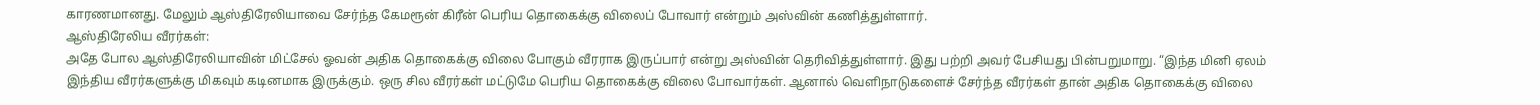காரணமானது. மேலும் ஆஸ்திரேலியாவை சேர்ந்த கேமரூன் கிரீன் பெரிய தொகைக்கு விலைப் போவார் என்றும் அஸ்வின் கணித்துள்ளார்.
ஆஸ்திரேலிய வீரர்கள்:
அதே போல ஆஸ்திரேலியாவின் மிட்சேல் ஓவன் அதிக தொகைக்கு விலை போகும் வீரராக இருப்பார் என்று அஸ்வின் தெரிவித்துள்ளார். இது பற்றி அவர் பேசியது பின்பறுமாறு. “இந்த மினி ஏலம் இந்திய வீரர்களுக்கு மிகவும் கடினமாக இருக்கும். ஒரு சில வீரர்கள் மட்டுமே பெரிய தொகைக்கு விலை போவார்கள். ஆனால் வெளிநாடுகளைச் சேர்ந்த வீரர்கள் தான் அதிக தொகைக்கு விலை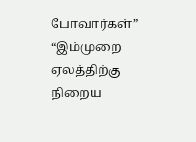போவார்கள்”
“இம்முறை ஏலத்திற்கு நிறைய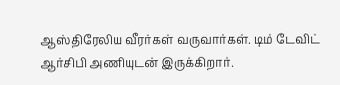ஆஸ்திரேலிய வீரர்கள் வருவார்கள். டிம் டேவிட் ஆர்சிபி அணியுடன் இருக்கிறார்.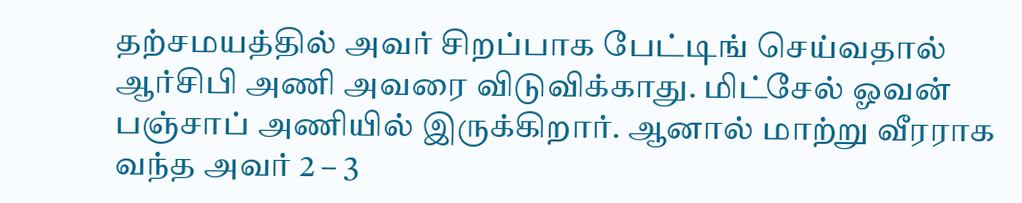தற்சமயத்தில் அவர் சிறப்பாக பேட்டிங் செய்வதால் ஆர்சிபி அணி அவரை விடுவிக்காது. மிட்சேல் ஓவன் பஞ்சாப் அணியில் இருக்கிறார். ஆனால் மாற்று வீரராக வந்த அவர் 2 – 3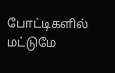போட்டிகளில் மட்டுமே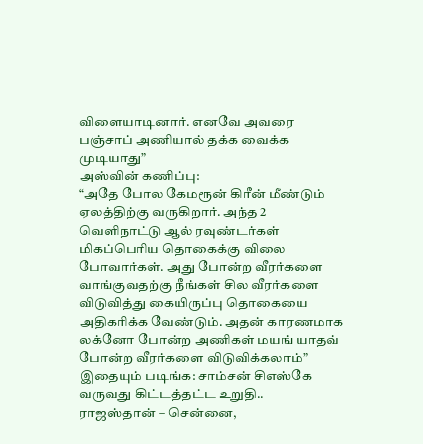விளையாடினார். எனவே அவரை பஞ்சாப் அணியால் தக்க வைக்க முடியாது”
அஸ்வின் கணிப்பு:
“அதே போல கேமரூன் கிரீன் மீண்டும் ஏலத்திற்கு வருகிறார். அந்த 2 வெளிநாட்டு ஆல் ரவுண்டர்கள் மிகப்பெரிய தொகைக்கு விலை போவார்கள். அது போன்ற வீரர்களை வாங்குவதற்கு நீங்கள் சில வீரர்களை விடுவித்து கையிருப்பு தொகையை அதிகரிக்க வேண்டும். அதன் காரணமாக லக்னோ போன்ற அணிகள் மயங் யாதவ் போன்ற வீரர்களை விடுவிக்கலாம்”
இதையும் படிங்க: சாம்சன் சிஎஸ்கே வருவது கிட்டத்தட்ட உறுதி.. ராஜஸ்தான் – சென்னை,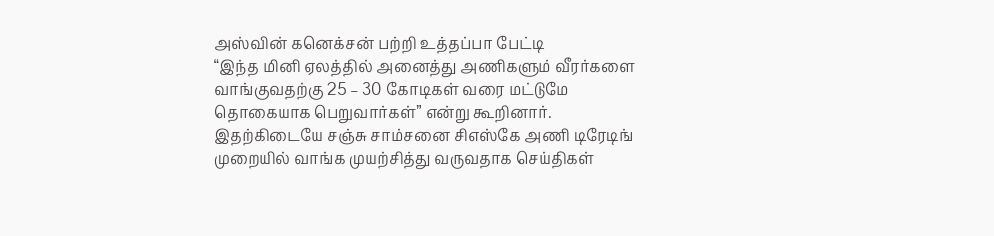அஸ்வின் கனெக்சன் பற்றி உத்தப்பா பேட்டி
“இந்த மினி ஏலத்தில் அனைத்து அணிகளும் வீரர்களை வாங்குவதற்கு 25 – 30 கோடிகள் வரை மட்டுமே தொகையாக பெறுவார்கள்” என்று கூறினார். இதற்கிடையே சஞ்சு சாம்சனை சிஎஸ்கே அணி டிரேடிங் முறையில் வாங்க முயற்சித்து வருவதாக செய்திகள்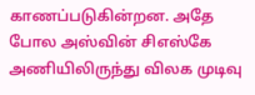காணப்படுகின்றன. அதே போல அஸ்வின் சிஎஸ்கே அணியிலிருந்து விலக முடிவு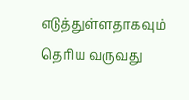எடுத்துள்ளதாகவும் தெரிய வருவது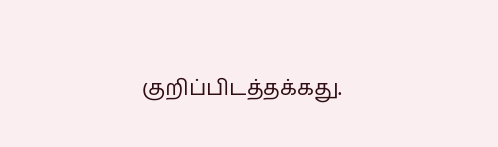குறிப்பிடத்தக்கது.